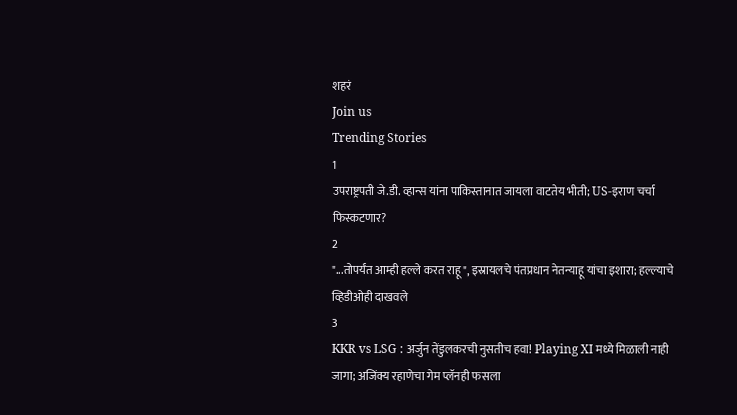शहरं
Join us
Trending Stories
1
उपराष्ट्रपती जे.डी. व्हान्स यांना पाकिस्तानात जायला वाटतेय भीती; US-इराण चर्चा फिस्कटणार?
2
"...तोपर्यंत आम्ही हल्ले करत राहू", इस्रायलचे पंतप्रधान नेतन्याहू यांचा इशारा; हल्ल्याचे व्हिडीओही दाखवले
3
KKR vs LSG : अर्जुन तेंडुलकरची नुसतीच हवा! Playing XI मध्ये मिळाली नाही जागा; अजिंक्य रहाणेचा गेम प्लॅनही फसला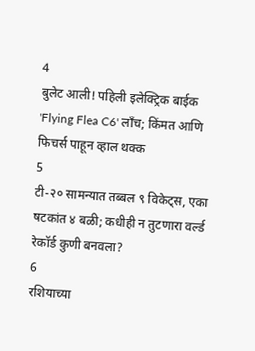4
बुलेट आली! पहिली इलेक्ट्रिक बाईक 'Flying Flea C6' लाँच; किंमत आणि फिचर्स पाहून व्हाल थक्क
5
टी-२० सामन्यात तब्बल ९ विकेट्स, एका षटकांत ४ बळी; कधीही न तुटणारा वर्ल्ड रेकॉर्ड कुणी बनवला?
6
रशियाच्या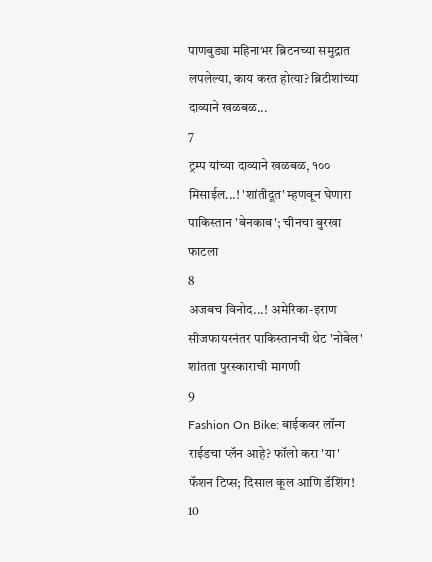पाणबुड्या महिनाभर ब्रिटनच्या समुद्रात लपलेल्या, काय करत होत्या? ब्रिटीशांच्या दाव्याने खळबळ...
7
ट्रम्प यांच्या दाव्याने खळबळ, १०० मिसाईल...! 'शांतीदूत' म्हणवून घेणारा पाकिस्तान 'बेनकाब'; चीनचा बुरखा फाटला
8
अजबच विनोद...! अमेरिका-इराण सीजफायरनंतर पाकिस्तानची थेट 'नोबेल' शांतता पुरस्काराची मागणी
9
Fashion On Bike: बाईकवर लॉन्ग राईडचा प्लॅन आहे? फॉलो करा 'या' फॅशन टिप्स; दिसाल कूल आणि डॅशिंग!
10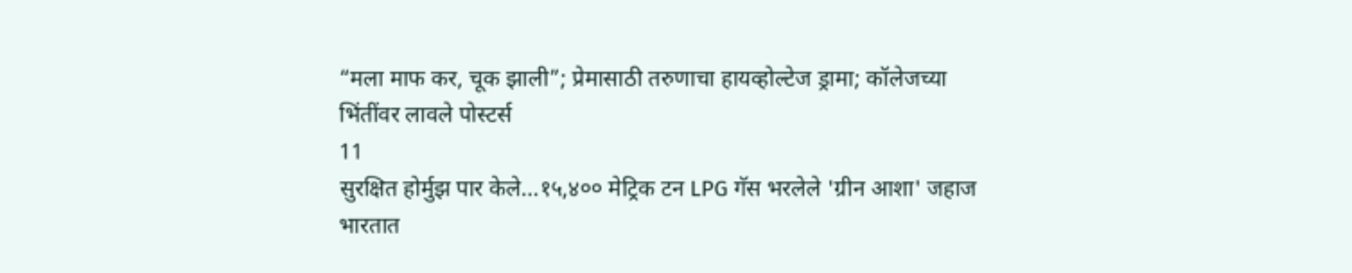“मला माफ कर, चूक झाली”; प्रेमासाठी तरुणाचा हायव्होल्टेज ड्रामा; कॉलेजच्या भिंतींवर लावले पोस्टर्स
11
सुरक्षित होर्मुझ पार केले...१५,४०० मेट्रिक टन LPG गॅस भरलेले 'ग्रीन आशा' जहाज भारतात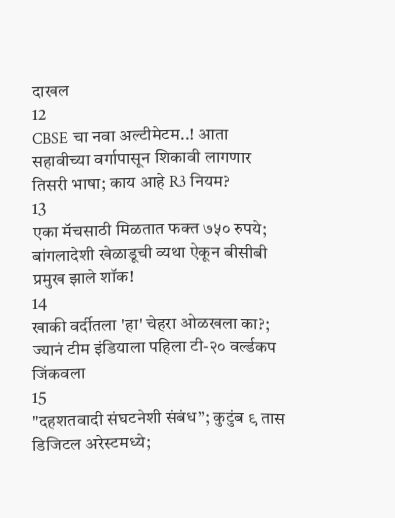दाखल
12
CBSE चा नवा अल्टीमेटम..! आता सहावीच्या वर्गापासून शिकावी लागणार तिसरी भाषा; काय आहे R3 नियम?
13
एका मॅचसाठी मिळतात फक्त ७५० रुपये; बांगलादेशी खेळाडूची व्यथा ऐकून बीसीबी प्रमुख झाले शॉक!
14
खाकी वर्दीतला 'हा' चेहरा ओळखला का?; ज्यानं टीम इंडियाला पहिला टी-२० वर्ल्डकप जिंकवला
15
"दहशतवादी संघटनेशी संबंध”; कुटुंब ९ तास डिजिटल अरेस्टमध्ये;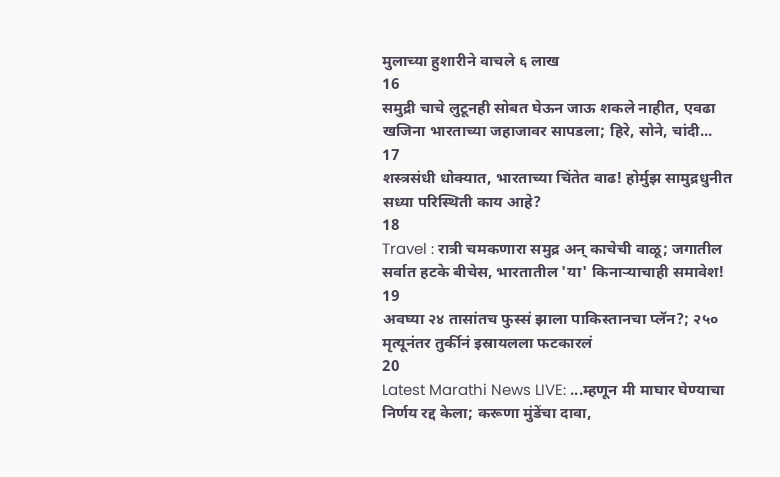मुलाच्या हुशारीने वाचले ६ लाख
16
समुद्री चाचे लुटूनही सोबत घेऊन जाऊ शकले नाहीत, एवढा खजिना भारताच्या जहाजावर सापडला; हिरे, सोने, चांदी...
17
शस्त्रसंधी धोक्यात, भारताच्या चिंतेत वाढ! होर्मुझ सामुद्रधुनीत सध्या परिस्थिती काय आहे?
18
Travel : रात्री चमकणारा समुद्र अन् काचेची वाळू; जगातील सर्वात हटके बीचेस, भारतातील 'या' किनाऱ्याचाही समावेश!
19
अवघ्या २४ तासांतच फुस्सं झाला पाकिस्तानचा प्लॅन?; २५० मृत्यूनंतर तुर्कीनं इस्रायलला फटकारलं
20
Latest Marathi News LIVE: ...म्हणून मी माघार घेण्याचा निर्णय रद्द केला; करूणा मुंडेंचा दावा,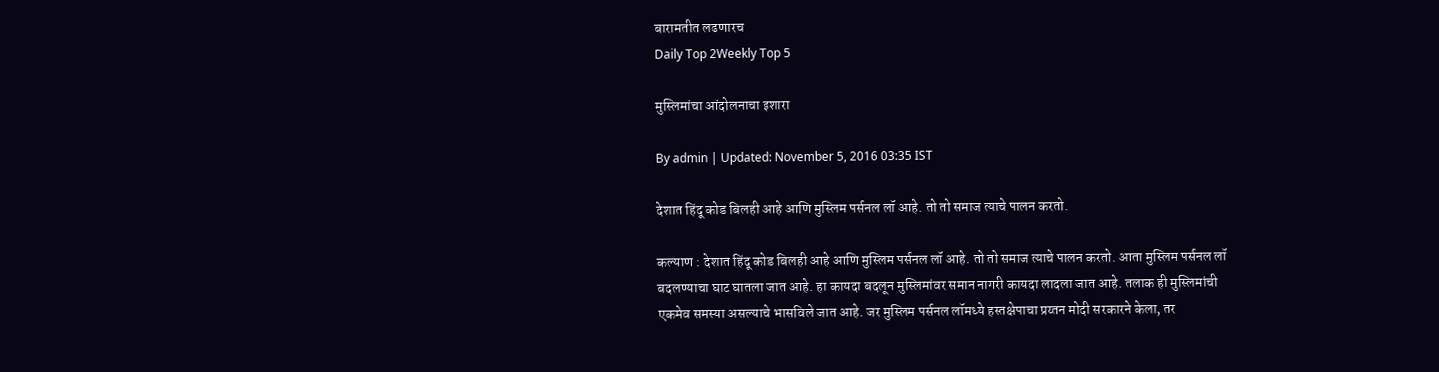बारामतीत लढणारच
Daily Top 2Weekly Top 5

मुस्लिमांचा आंदोलनाचा इशारा

By admin | Updated: November 5, 2016 03:35 IST

देशात हिंदू कोड बिलही आहे आणि मुस्लिम पर्सनल लॉ आहे. तो तो समाज त्याचे पालन करतो.

कल्याण : देशात हिंदू कोड बिलही आहे आणि मुस्लिम पर्सनल लॉ आहे. तो तो समाज त्याचे पालन करतो. आता मुस्लिम पर्सनल लॉ बदलण्याचा घाट घातला जात आहे. हा कायदा बदलून मुस्लिमांवर समान नागरी कायदा लादला जात आहे. तलाक ही मुस्लिमांची एकमेव समस्या असल्याचे भासविले जात आहे. जर मुस्लिम पर्सनल लॉमध्ये हस्तक्षेपाचा प्रय्तन मोदी सरकारने केला, तर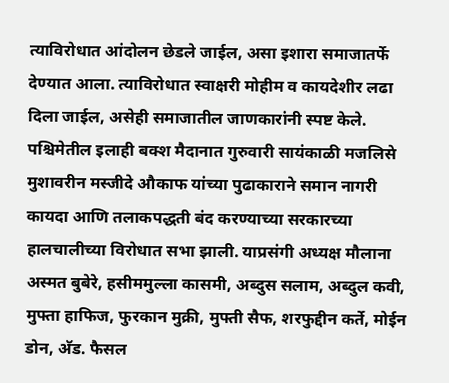त्याविरोधात आंदोलन छेडले जाईल, असा इशारा समाजातर्फे देण्यात आला. त्याविरोधात स्वाक्षरी मोहीम व कायदेशीर लढा दिला जाईल, असेही समाजातील जाणकारांनी स्पष्ट केले. पश्चिमेतील इलाही बक्श मैदानात गुरुवारी सायंकाळी मजलिसे मुशावरीन मस्जीदे औकाफ यांच्या पुढाकाराने समान नागरी कायदा आणि तलाकपद्धती बंद करण्याच्या सरकारच्या हालचालीच्या विरोधात सभा झाली. याप्रसंगी अध्यक्ष मौलाना अस्मत बुबेरे, हसीममुल्ला कासमी, अब्दुस सलाम, अब्दुल कवी, मुफ्ता हाफिज, फुरकान मुक्री, मुफ्ती सैफ, शरफुद्दीन कर्ते, मोईन डोन, अ‍ॅड. फैसल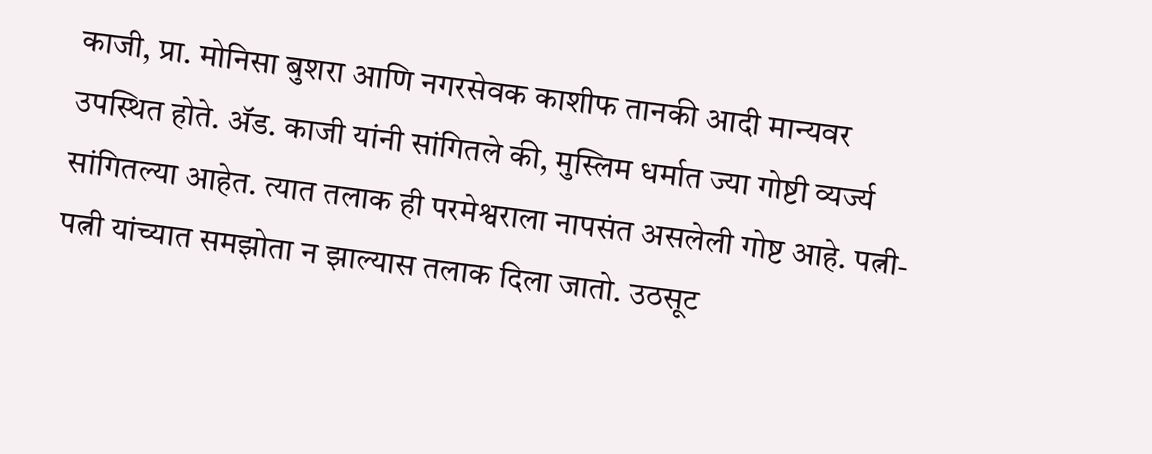काजी, प्रा. मोनिसा बुशरा आणि नगरसेवक काशीफ तानकी आदी मान्यवर उपस्थित होते. अ‍ॅड. काजी यांनी सांगितले की, मुस्लिम धर्मात ज्या गोष्टी व्यर्ज्य सांगितल्या आहेत. त्यात तलाक ही परमेश्वराला नापसंत असलेली गोष्ट आहे. पत्नी-पत्नी यांच्यात समझोता न झाल्यास तलाक दिला जातो. उठसूट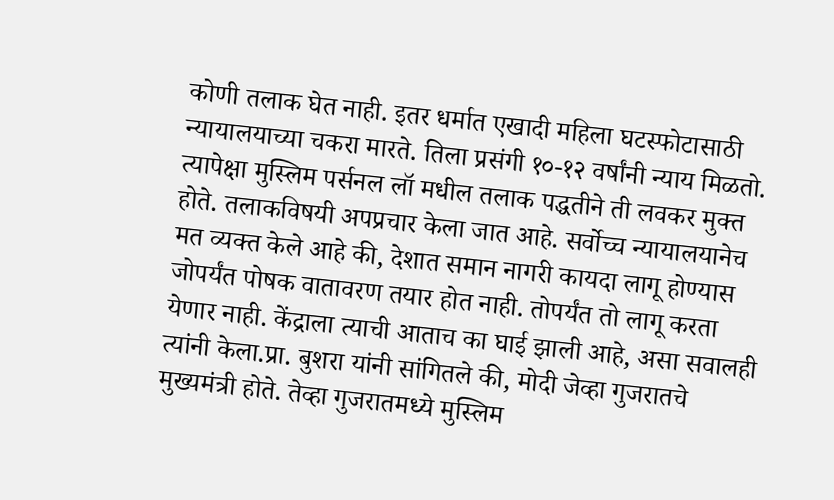कोणी तलाक घेत नाही. इतर धर्मात एखादी महिला घटस्फोटासाठी न्यायालयाच्या चकरा मारते. तिला प्रसंगी १०-१२ वर्षांनी न्याय मिळतो. त्यापेक्षा मुस्लिम पर्सनल लॉ मधील तलाक पद्धतीने ती लवकर मुक्त होते. तलाकविषयी अपप्रचार केला जात आहे. सर्वोच्च न्यायालयानेच मत व्यक्त केले आहे की, देशात समान नागरी कायदा लागू होण्यास जोपर्यंत पोषक वातावरण तयार होत नाही. तोपर्यंत तो लागू करता येणार नाही. केंद्राला त्याची आताच का घाई झाली आहे, असा सवालही त्यांनी केला.प्रा. बुशरा यांनी सांगितले की, मोदी जेव्हा गुजरातचे मुख्यमंत्री होते. तेव्हा गुजरातमध्ये मुस्लिम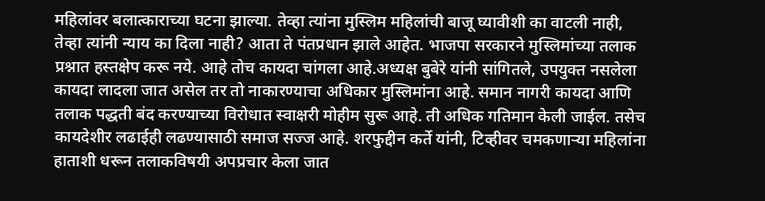महिलांवर बलात्काराच्या घटना झाल्या. तेव्हा त्यांना मुस्लिम महिलांची बाजू घ्यावीशी का वाटली नाही, तेव्हा त्यांनी न्याय का दिला नाही? आता ते पंतप्रधान झाले आहेत. भाजपा सरकारने मुस्लिमांच्या तलाक प्रश्नात हस्तक्षेप करू नये. आहे तोच कायदा चांगला आहे.अध्यक्ष बुबेरे यांनी सांगितले, उपयुक्त नसलेला कायदा लादला जात असेल तर तो नाकारण्याचा अधिकार मुस्लिमांना आहे. समान नागरी कायदा आणि तलाक पद्धती बंद करण्याच्या विरोधात स्वाक्षरी मोहीम सुरू आहे. ती अधिक गतिमान केली जाईल. तसेच कायदेशीर लढाईही लढण्यासाठी समाज सज्ज आहे. शरफुद्दीन कर्ते यांनी, टिव्हीवर चमकणाऱ्या महिलांना हाताशी धरून तलाकविषयी अपप्रचार केला जात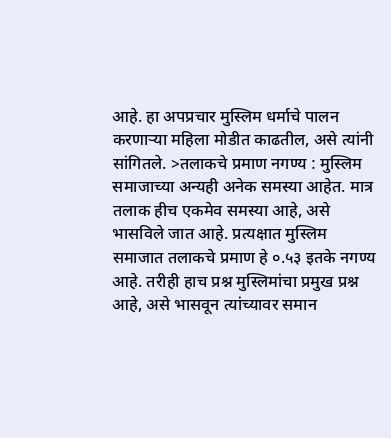आहे. हा अपप्रचार मुस्लिम धर्माचे पालन करणाऱ्या महिला मोडीत काढतील, असे त्यांनी सांगितले. >तलाकचे प्रमाण नगण्य : मुस्लिम समाजाच्या अन्यही अनेक समस्या आहेत. मात्र तलाक हीच एकमेव समस्या आहे, असे भासविले जात आहे. प्रत्यक्षात मुस्लिम समाजात तलाकचे प्रमाण हे ०.५३ इतके नगण्य आहे. तरीही हाच प्रश्न मुस्लिमांचा प्रमुख प्रश्न आहे, असे भासवून त्यांच्यावर समान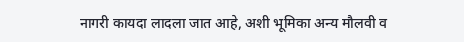नागरी कायदा लादला जात आहे, अशी भूमिका अन्य मौलवी व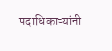पदाधिकाऱ्यांनी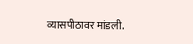व्यासपीठावर मांडली.